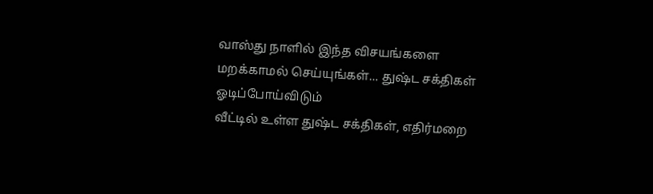வாஸ்து நாளில் இந்த விசயங்களை மறக்காமல் செய்யுங்கள்... துஷ்ட சக்திகள் ஓடிப்போய்விடும்
வீட்டில் உள்ள துஷ்ட சக்திகள், எதிர்மறை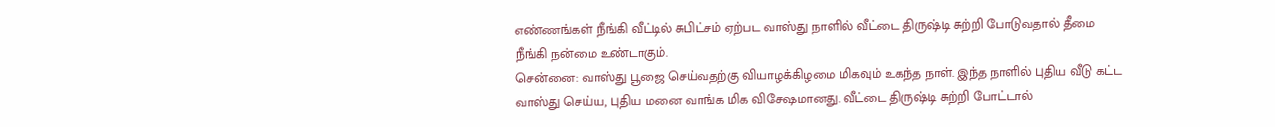எண்ணங்கள் நீங்கி வீட்டில் சுபிட்சம் ஏற்பட வாஸ்து நாளில் வீட்டை திருஷ்டி சுற்றி போடுவதால் தீமை நீங்கி நன்மை உண்டாகும்.
சென்னை: வாஸ்து பூஜை செய்வதற்கு வியாழக்கிழமை மிகவும் உகந்த நாள். இந்த நாளில் புதிய வீடு கட்ட வாஸ்து செய்ய, புதிய மனை வாங்க மிக விசேஷமானது. வீட்டை திருஷ்டி சுற்றி போட்டால்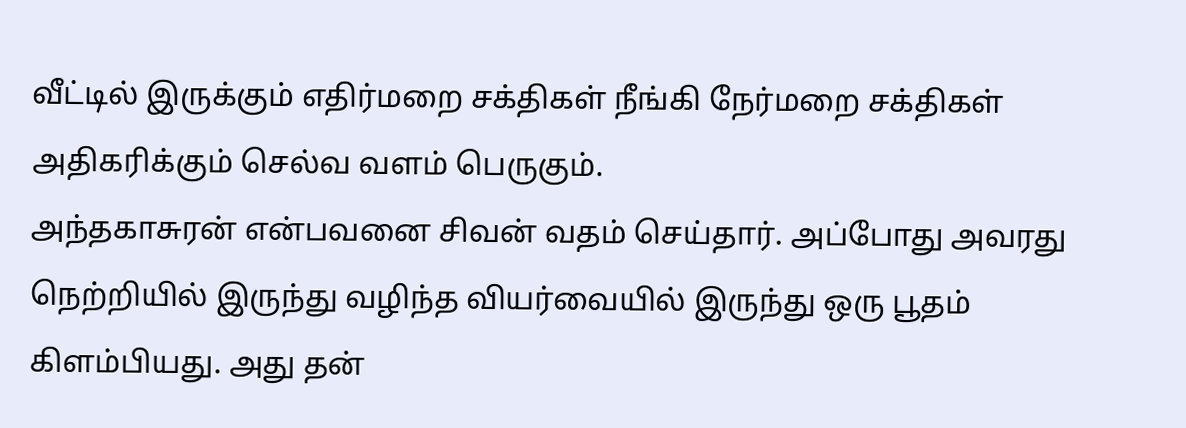வீட்டில் இருக்கும் எதிர்மறை சக்திகள் நீங்கி நேர்மறை சக்திகள் அதிகரிக்கும் செல்வ வளம் பெருகும்.
அந்தகாசுரன் என்பவனை சிவன் வதம் செய்தார். அப்போது அவரது நெற்றியில் இருந்து வழிந்த வியர்வையில் இருந்து ஒரு பூதம் கிளம்பியது. அது தன்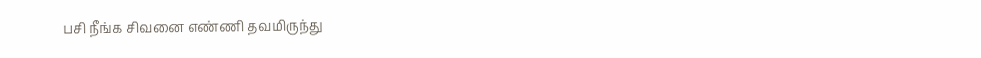பசி நீங்க சிவனை எண்ணி தவமிருந்து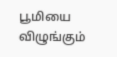பூமியை விழுங்கும்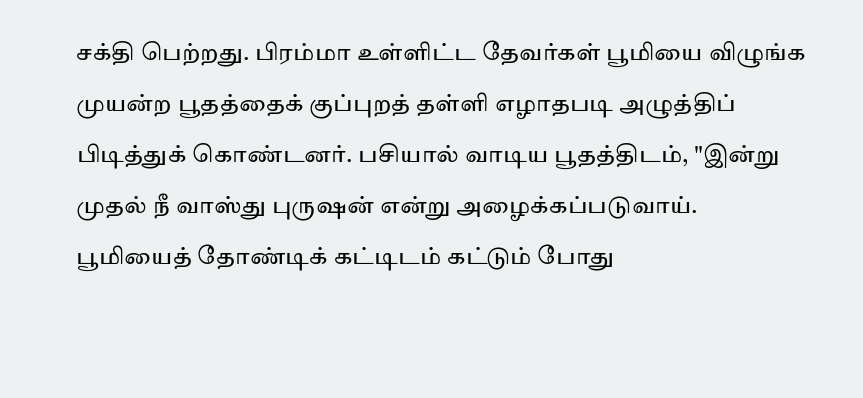சக்தி பெற்றது. பிரம்மா உள்ளிட்ட தேவர்கள் பூமியை விழுங்க முயன்ற பூதத்தைக் குப்புறத் தள்ளி எழாதபடி அழுத்திப் பிடித்துக் கொண்டனர். பசியால் வாடிய பூதத்திடம், "இன்று முதல் நீ வாஸ்து புருஷன் என்று அழைக்கப்படுவாய். பூமியைத் தோண்டிக் கட்டிடம் கட்டும் போது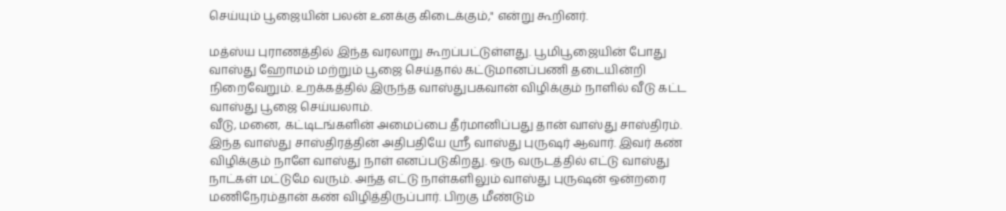செய்யும் பூஜையின் பலன் உனக்கு கிடைக்கும்," என்று கூறினர்.

மத்ஸ்ய புராணத்தில் இந்த வரலாறு கூறப்பட்டுள்ளது. பூமிபூஜையின் போது வாஸ்து ஹோமம் மற்றும் பூஜை செய்தால் கட்டுமானப்பணி தடையின்றி நிறைவேறும். உறக்கத்தில் இருந்த வாஸ்துபகவான் விழிக்கும் நாளில் வீடு கட்ட வாஸ்து பூஜை செய்யலாம்.
வீடு, மனை, கட்டிடங்களின் அமைப்பை தீர்மானிப்பது தான் வாஸ்து சாஸ்திரம். இந்த வாஸ்து சாஸ்திரத்தின் அதிபதியே ஸ்ரீ வாஸ்து புருஷர் ஆவார். இவர் கண் விழிக்கும் நாளே வாஸ்து நாள் எனப்படுகிறது. ஒரு வருடத்தில் எட்டு வாஸ்து நாட்கள் மட்டுமே வரும். அந்த எட்டு நாள்களிலும் வாஸ்து புருஷன் ஒன்றரை மணிநேரம்தான் கண் விழித்திருப்பார். பிறகு மீண்டும்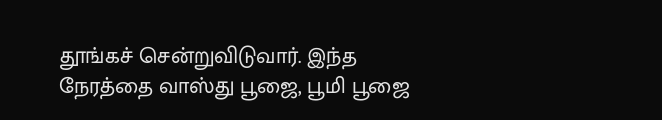தூங்கச் சென்றுவிடுவார். இந்த நேரத்தை வாஸ்து பூஜை, பூமி பூஜை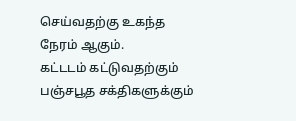செய்வதற்கு உகந்த நேரம் ஆகும்.
கட்டடம் கட்டுவதற்கும் பஞ்சபூத சக்திகளுக்கும்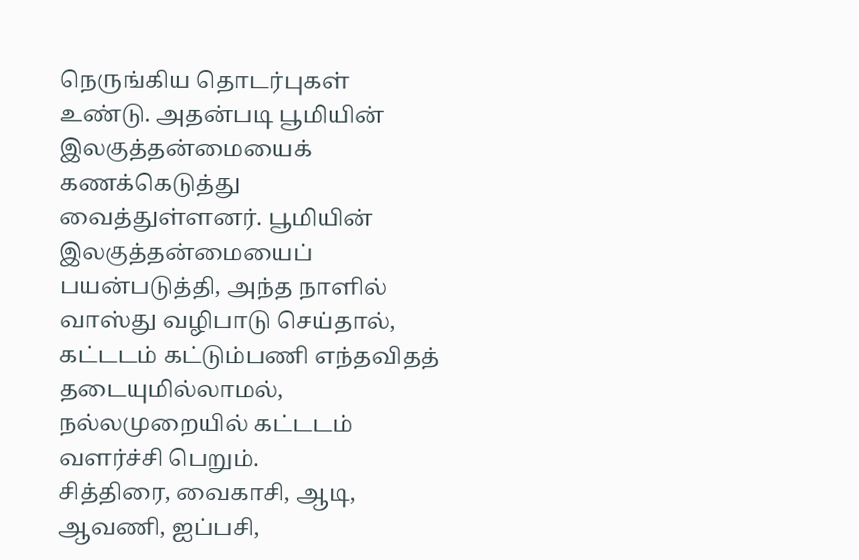நெருங்கிய தொடர்புகள் உண்டு. அதன்படி பூமியின் இலகுத்தன்மையைக் கணக்கெடுத்து வைத்துள்ளனர். பூமியின் இலகுத்தன்மையைப் பயன்படுத்தி, அந்த நாளில் வாஸ்து வழிபாடு செய்தால், கட்டடம் கட்டும்பணி எந்தவிதத் தடையுமில்லாமல், நல்லமுறையில் கட்டடம் வளர்ச்சி பெறும்.
சித்திரை, வைகாசி, ஆடி, ஆவணி, ஐப்பசி,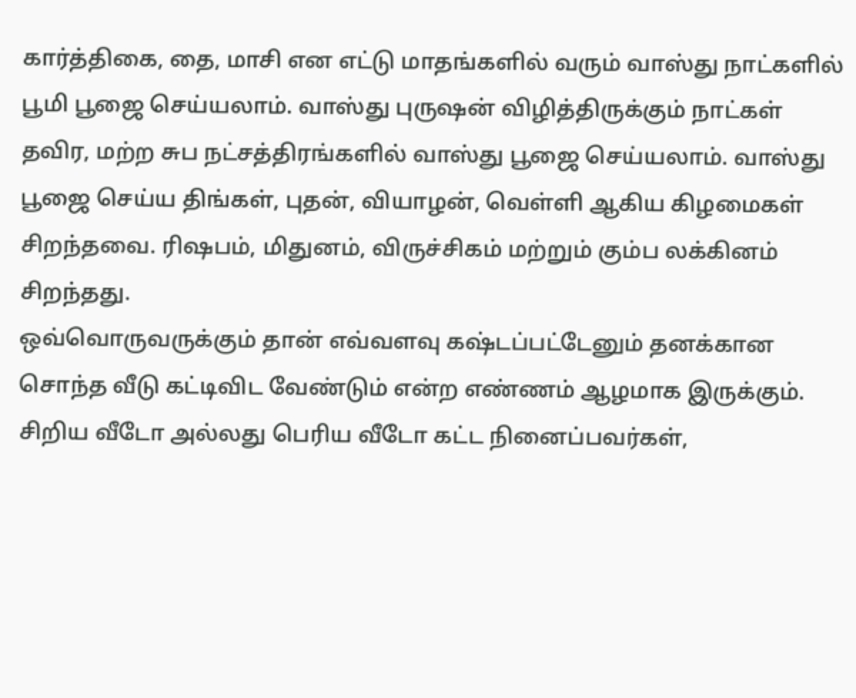கார்த்திகை, தை, மாசி என எட்டு மாதங்களில் வரும் வாஸ்து நாட்களில் பூமி பூஜை செய்யலாம். வாஸ்து புருஷன் விழித்திருக்கும் நாட்கள் தவிர, மற்ற சுப நட்சத்திரங்களில் வாஸ்து பூஜை செய்யலாம். வாஸ்து பூஜை செய்ய திங்கள், புதன், வியாழன், வெள்ளி ஆகிய கிழமைகள் சிறந்தவை. ரிஷபம், மிதுனம், விருச்சிகம் மற்றும் கும்ப லக்கினம் சிறந்தது.
ஒவ்வொருவருக்கும் தான் எவ்வளவு கஷ்டப்பட்டேனும் தனக்கான சொந்த வீடு கட்டிவிட வேண்டும் என்ற எண்ணம் ஆழமாக இருக்கும். சிறிய வீடோ அல்லது பெரிய வீடோ கட்ட நினைப்பவர்கள்,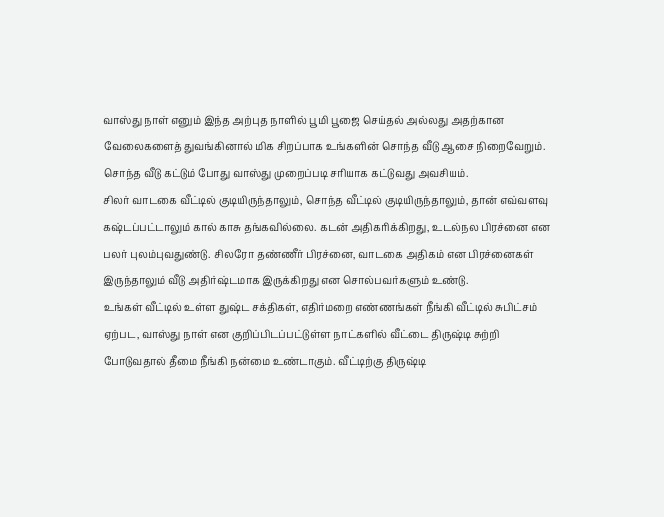வாஸ்து நாள் எனும் இந்த அற்புத நாளில் பூமி பூஜை செய்தல் அல்லது அதற்கான வேலைகளைத் துவங்கினால் மிக சிறப்பாக உங்களின் சொந்த வீடு ஆசை நிறைவேறும். சொந்த வீடு கட்டும் போது வாஸ்து முறைப்படி சரியாக கட்டுவது அவசியம்.
சிலர் வாடகை வீட்டில் குடியிருந்தாலும், சொந்த வீட்டில் குடியிருந்தாலும், தான் எவ்வளவு கஷ்டப்பட்டாலும் கால் காசு தங்கவில்லை. கடன் அதிகரிக்கிறது, உடல்நல பிரச்னை என பலர் புலம்புவதுண்டு. சிலரோ தண்ணீர் பிரச்னை, வாடகை அதிகம் என பிரச்னைகள் இருந்தாலும் வீடு அதிர்ஷ்டமாக இருக்கிறது என சொல்பவர்களும் உண்டு.
உங்கள் வீட்டில் உள்ள துஷ்ட சக்திகள், எதிர்மறை எண்ணங்கள் நீங்கி வீட்டில் சுபிட்சம் ஏற்பட, வாஸ்து நாள் என குறிப்பிடப்பட்டுள்ள நாட்களில் வீட்டை திருஷ்டி சுற்றி போடுவதால் தீமை நீங்கி நன்மை உண்டாகும். வீட்டிற்கு திருஷ்டி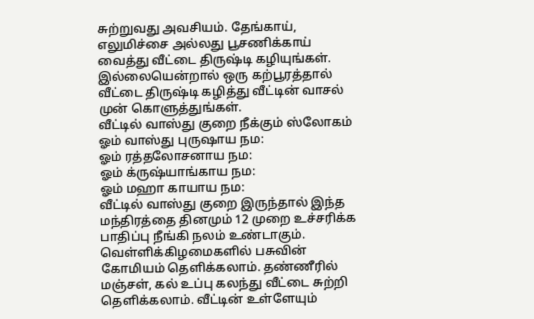சுற்றுவது அவசியம். தேங்காய், எலுமிச்சை அல்லது பூசணிக்காய் வைத்து வீட்டை திருஷ்டி கழியுங்கள். இல்லையென்றால் ஒரு கற்பூரத்தால் வீட்டை திருஷ்டி கழித்து வீட்டின் வாசல் முன் கொளுத்துங்கள்.
வீட்டில் வாஸ்து குறை நீக்கும் ஸ்லோகம்
ஓம் வாஸ்து புருஷாய நம:
ஓம் ரத்தலோசனாய நம:
ஓம் க்ருஷ்யாங்காய நம:
ஓம் மஹா காயாய நம:
வீட்டில் வாஸ்து குறை இருந்தால் இந்த மந்திரத்தை தினமும் 12 முறை உச்சரிக்க பாதிப்பு நீங்கி நலம் உண்டாகும். வெள்ளிக்கிழமைகளில் பசுவின் கோமியம் தெளிக்கலாம். தண்ணீரில் மஞ்சள், கல் உப்பு கலந்து வீட்டை சுற்றி தெளிக்கலாம். வீட்டின் உள்ளேயும்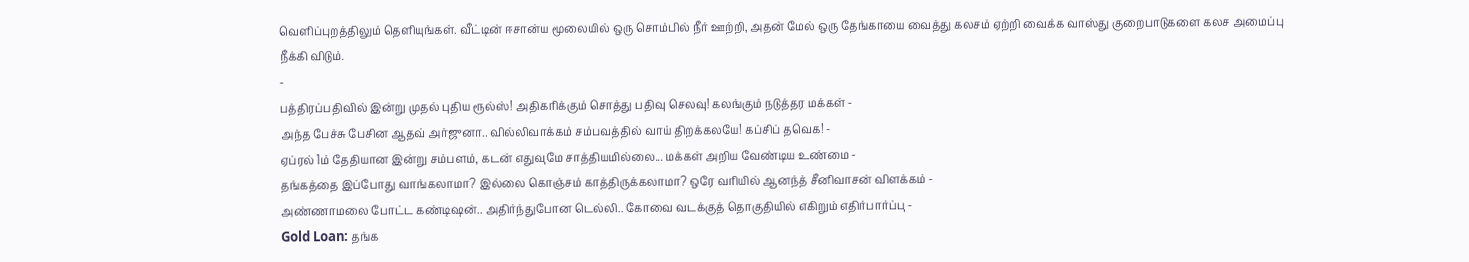வெளிப்புறத்திலும் தெளியுங்கள். வீட்டின் ஈசான்ய மூலையில் ஒரு சொம்பில் நீர் ஊற்றி, அதன் மேல் ஒரு தேங்காயை வைத்து கலசம் ஏற்றி வைக்க வாஸ்து குறைபாடுகளை கலச அமைப்பு நீக்கி விடும்.
-
பத்திரப்பதிவில் இன்று முதல் புதிய ரூல்ஸ்! அதிகரிக்கும் சொத்து பதிவு செலவு! கலங்கும் நடுத்தர மக்கள் -
அந்த பேச்சு பேசின ஆதவ் அர்ஜுனா.. வில்லிவாக்கம் சம்பவத்தில் வாய் திறக்கலயே! கப்சிப் தவெக! -
ஏப்ரல் 1ம் தேதியான இன்று சம்பளம், கடன் எதுவுமே சாத்தியமில்லை... மக்கள் அறிய வேண்டிய உண்மை -
தங்கத்தை இப்போது வாங்கலாமா? இல்லை கொஞ்சம் காத்திருக்கலாமா? ஒரே வரியில் ஆனந்த் சீனிவாசன் விளக்கம் -
அண்ணாமலை போட்ட கண்டிஷன்.. அதிர்ந்துபோன டெல்லி.. கோவை வடக்குத் தொகுதியில் எகிறும் எதிர்பார்ப்பு -
Gold Loan: தங்க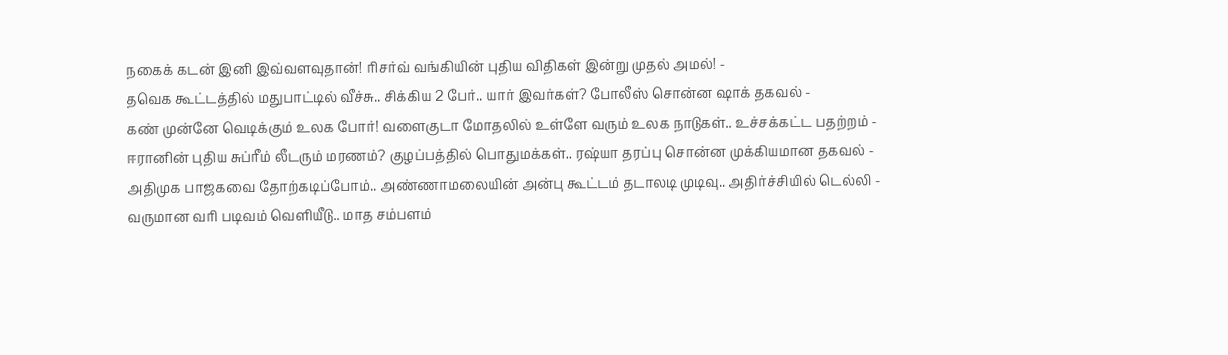நகைக் கடன் இனி இவ்வளவுதான்! ரிசர்வ் வங்கியின் புதிய விதிகள் இன்று முதல் அமல்! -
தவெக கூட்டத்தில் மதுபாட்டில் வீச்சு.. சிக்கிய 2 பேர்.. யார் இவர்கள்? போலீஸ் சொன்ன ஷாக் தகவல் -
கண் முன்னே வெடிக்கும் உலக போர்! வளைகுடா மோதலில் உள்ளே வரும் உலக நாடுகள்.. உச்சக்கட்ட பதற்றம் -
ஈரானின் புதிய சுப்ரீம் லீடரும் மரணம்? குழப்பத்தில் பொதுமக்கள்.. ரஷ்யா தரப்பு சொன்ன முக்கியமான தகவல் -
அதிமுக பாஜகவை தோற்கடிப்போம்.. அண்ணாமலையின் அன்பு கூட்டம் தடாலடி முடிவு.. அதிர்ச்சியில் டெல்லி -
வருமான வரி படிவம் வெளியீடு.. மாத சம்பளம்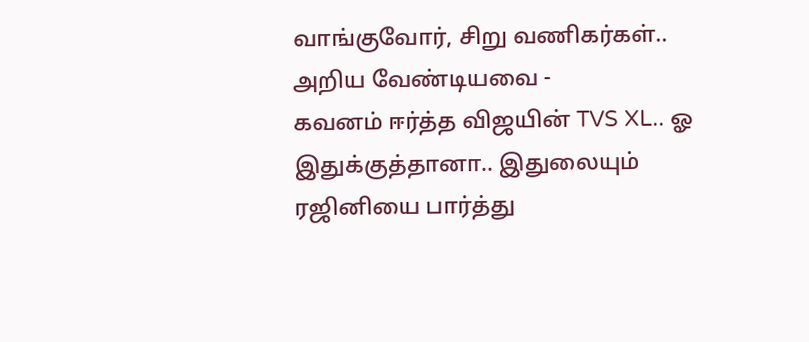வாங்குவோர், சிறு வணிகர்கள்.. அறிய வேண்டியவை -
கவனம் ஈர்த்த விஜயின் TVS XL.. ஓ இதுக்குத்தானா.. இதுலையும் ரஜினியை பார்த்து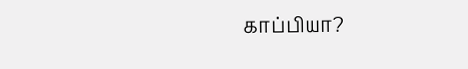காப்பியா?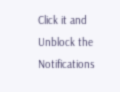Click it and Unblock the Notifications